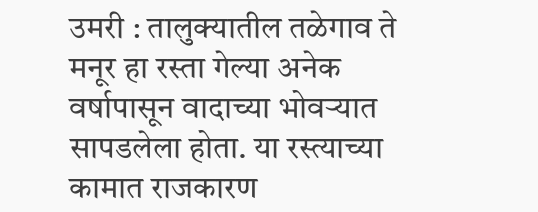उमरी : तालुक्यातील तळेगाव ते मनूर हा रस्ता गेल्या अनेक वर्षापासून वादाच्या भोवऱ्यात सापडलेला होता. या रस्त्याच्या कामात राजकारण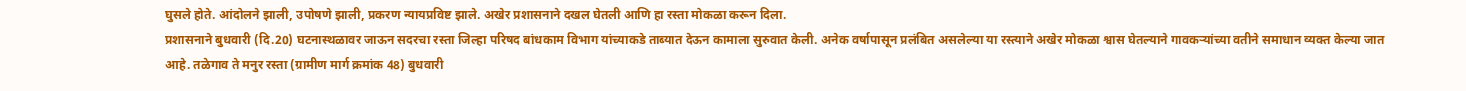घुसले होते. आंदोलने झाली, उपोषणे झाली, प्रकरण न्यायप्रविष्ट झाले. अखेर प्रशासनाने दखल घेतली आणि हा रस्ता मोकळा करून दिला.
प्रशासनाने बुधवारी (दि.20) घटनास्थळावर जाऊन सदरचा रस्ता जिल्हा परिषद बांधकाम विभाग यांच्याकडे ताब्यात देऊन कामाला सुरुवात केली. अनेक वर्षापासून प्रलंबित असलेल्या या रस्त्याने अखेर मोकळा श्वास घेतल्याने गावकऱ्यांच्या वतीने समाधान व्यक्त केल्या जात आहे. तळेगाव ते मनुर रस्ता (ग्रामीण मार्ग क्रमांक 48) बुधवारी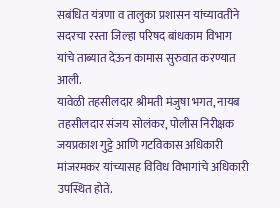सबंधित यंत्रणा व तालुका प्रशासन यांच्यावतीने सदरचा रस्ता जिल्हा परिषद बांधकाम विभाग यांचे ताब्यात देऊन कामास सुरुवात करण्यात आली.
यावेळी तहसीलदार श्रीमती मंजुषा भगत, नायब तहसीलदार संजय सोलंकर, पोलीस निरीक्षक जयप्रकाश गुट्टे आणि गटविकास अधिकारी मांजरमकर यांच्यासह विविध विभागांचे अधिकारी उपस्थित होते.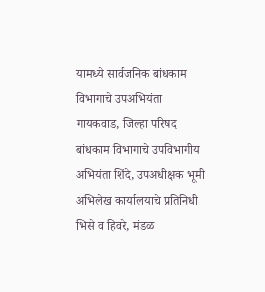यामध्ये सार्वजनिक बांधकाम विभागाचे उपअभियंता गायकवाड, जिल्हा परिषद बांधकाम विभागाचे उपविभागीय अभियंता शिंदे, उपअधीक्षक भूमी अभिलेख कार्यालयाचे प्रतिनिधी भिसे व हिवरे, मंडळ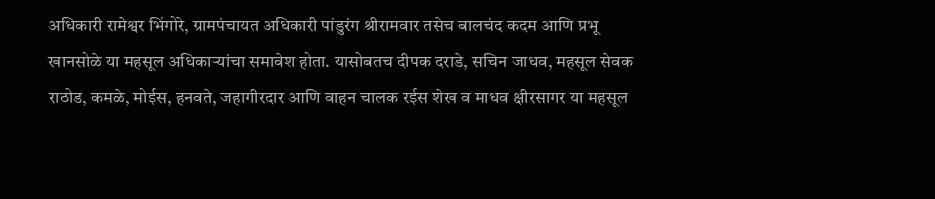अधिकारी रामेश्वर भिंगोरे, ग्रामपंचायत अधिकारी पांडुरंग श्रीरामवार तसेच बालचंद कदम आणि प्रभू खानसोळे या महसूल अधिकाऱ्यांचा समावेश होता. यासोबतच दीपक दराडे, सचिन जाधव, महसूल सेवक राठोड, कमळे, मोईस, हनवते, जहागीरदार आणि वाहन चालक रईस शेख व माधव क्षीरसागर या महसूल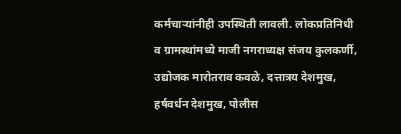कर्मचाऱ्यांनीही उपस्थिती लावली. लोकप्रतिनिधी व ग्रामस्थांमध्ये माजी नगराध्यक्ष संजय कुलकर्णी, उद्योजक मारोतराव कवळे, दत्तात्रय देशमुख, हर्षवर्धन देशमुख, पोलीस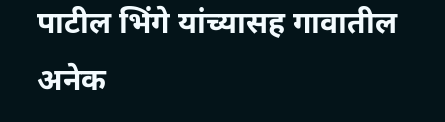पाटील भिंगे यांच्यासह गावातील अनेक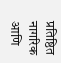प्रतिष्ठित नागरिक आणि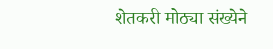शेतकरी मोठ्या संख्येने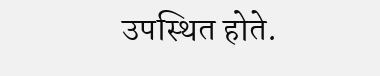उपस्थित होते.